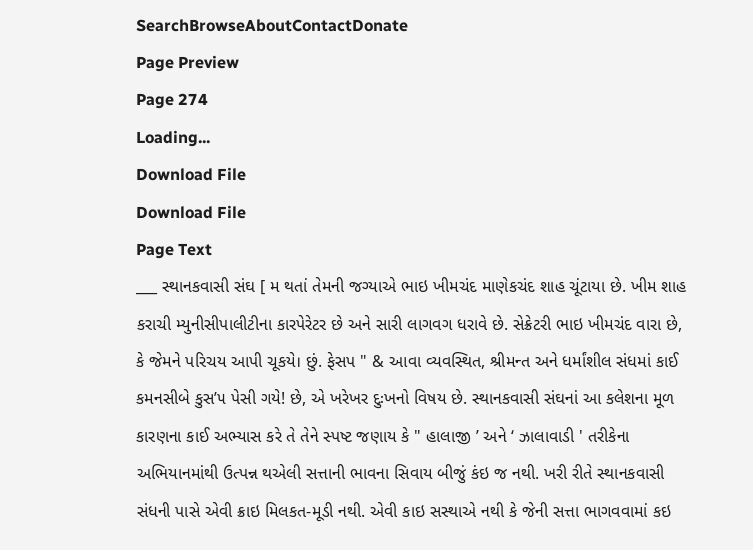SearchBrowseAboutContactDonate
Page Preview
Page 274
Loading...
Download File
Download File
Page Text
___ સ્થાનકવાસી સંઘ [ મ થતાં તેમની જગ્યાએ ભાઇ ખીમચંદ માણેકચંદ શાહ ચૂંટાયા છે. ખીમ શાહ કરાચી મ્યુનીસીપાલીટીના કારપેરેટર છે અને સારી લાગવગ ધરાવે છે. સેક્રેટરી ભાઇ ખીમચંદ વારા છે, કે જેમને પરિચય આપી ચૂકયે। છું. ફેસપ " & આવા વ્યવસ્થિત, શ્રીમન્ત અને ધર્માંશીલ સંધમાં કાઈ કમનસીબે કુસ’૫ પેસી ગયે! છે, એ ખરેખર દુઃખનો વિષય છે. સ્થાનકવાસી સંઘનાં આ કલેશના મૂળ કારણના કાઈ અભ્યાસ કરે તે તેને સ્પષ્ટ જણાય કે " હાલાજી ’ અને ‘ ઝાલાવાડી ' તરીકેના અભિયાનમાંથી ઉત્પન્ન થએલી સત્તાની ભાવના સિવાય બીજું કંઇ જ નથી. ખરી રીતે સ્થાનકવાસી સંધની પાસે એવી ક્રાઇ મિલકત-મૂડી નથી. એવી કાઇ સસ્થાએ નથી કે જેની સત્તા ભાગવવામાં કઇ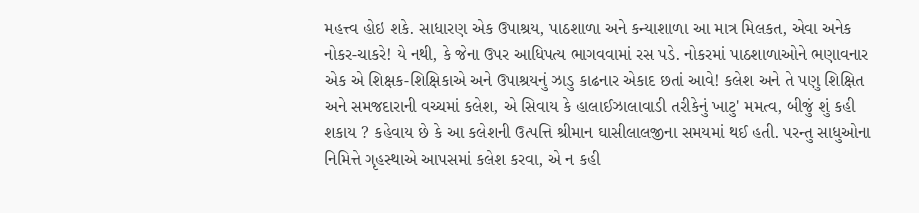મહત્ત્વ હોઇ શકે. સાધારણ એક ઉપાશ્રય, પાઠશાળા અને કન્યાશાળા આ માત્ર મિલકત, એવા અનેક નોકર-ચાકરે! યે નથી, કે જેના ઉપર આધિપત્ય ભાગવવામાં રસ પડે. નોકરમાં પાઠશાળાઓને ભણાવનાર એક એ શિક્ષક-શિક્ષિકાએ અને ઉપાશ્રયનું ઝાડુ કાઢનાર એકાદ છતાં આવે! કલેશ અને તે પણુ શિક્ષિત અને સમજદારાની વચ્ચમાં કલેશ, એ સિવાય કે હાલાઈઝાલાવાડી તરીકેનું ખાટુ' મમત્વ, બીજું શું કહી શકાય ? કહેવાય છે કે આ કલેશની ઉત્પત્તિ શ્રીમાન ઘાસીલાલજીના સમયમાં થઈ હતી. પરન્તુ સાધુઓના નિમિત્તે ગૃહસ્થાએ આપસમાં કલેશ કરવા, એ ન કહી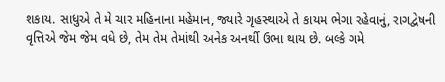શકાય. સાધુએ તે મે ચાર મહિનાના મહેમાન, જ્યારે ગૃહસ્થાએ તે કાયમ ભેગા રહેવાનું, રાગદ્વેષની વૃત્તિએ જેમ જેમ વધે છે, તેમ તેમ તેમાંથી અનેક અનર્થી ઉભા થાય છે. બલ્કે ગમે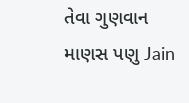તેવા ગુણવાન માણસ પણુ Jain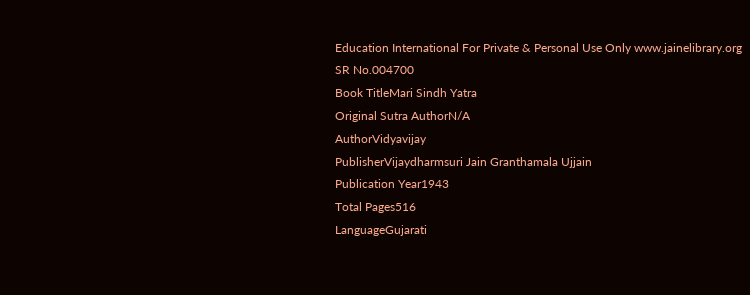Education International For Private & Personal Use Only www.jainelibrary.org
SR No.004700
Book TitleMari Sindh Yatra
Original Sutra AuthorN/A
AuthorVidyavijay
PublisherVijaydharmsuri Jain Granthamala Ujjain
Publication Year1943
Total Pages516
LanguageGujarati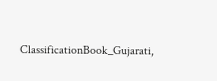ClassificationBook_Gujarati,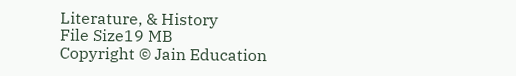Literature, & History
File Size19 MB
Copyright © Jain Education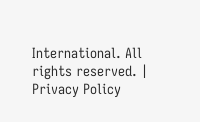International. All rights reserved. | Privacy Policy